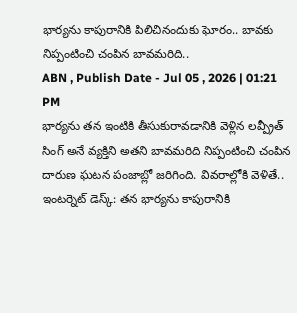భార్యను కాపురానికి పిలిచినందుకు ఘోరం.. బావకు నిప్పంటించి చంపిన బావమరిది..
ABN , Publish Date - Jul 05 , 2026 | 01:21 PM
భార్యను తన ఇంటికి తీసుకురావడానికి వెళ్లిన లవ్ప్రీత్ సింగ్ అనే వ్యక్తిని అతని బావమరిది నిప్పంటించి చంపిన దారుణ ఘటన పంజాబ్లో జరిగింది. వివరాల్లోకి వెళితే..
ఇంటర్నెట్ డెస్క్: తన భార్యను కాపురానికి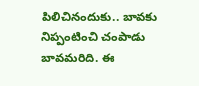పిలిచినందుకు.. బావకు నిప్పంటించి చంపాడు బావమరిది. ఈ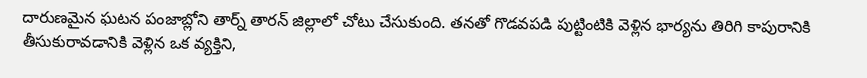దారుణమైన ఘటన పంజాబ్లోని తార్న్ తారన్ జిల్లాలో చోటు చేసుకుంది. తనతో గొడవపడి పుట్టింటికి వెళ్లిన భార్యను తిరిగి కాపురానికి తీసుకురావడానికి వెళ్లిన ఒక వ్యక్తిని,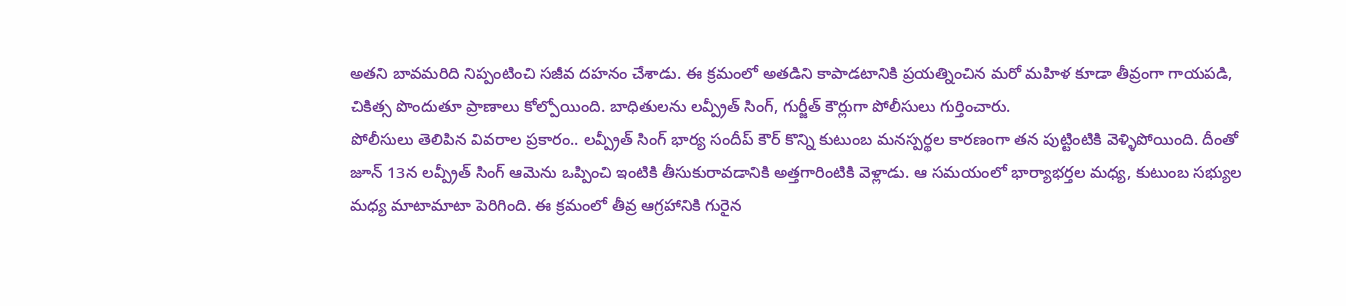అతని బావమరిది నిప్పంటించి సజీవ దహనం చేశాడు. ఈ క్రమంలో అతడిని కాపాడటానికి ప్రయత్నించిన మరో మహిళ కూడా తీవ్రంగా గాయపడి, చికిత్స పొందుతూ ప్రాణాలు కోల్పోయింది. బాధితులను లవ్ప్రీత్ సింగ్, గుర్జీత్ కౌర్లుగా పోలీసులు గుర్తించారు.
పోలీసులు తెలిపిన వివరాల ప్రకారం.. లవ్ప్రీత్ సింగ్ భార్య సందీప్ కౌర్ కొన్ని కుటుంబ మనస్పర్థల కారణంగా తన పుట్టింటికి వెళ్ళిపోయింది. దీంతో జూన్ 13న లవ్ప్రీత్ సింగ్ ఆమెను ఒప్పించి ఇంటికి తీసుకురావడానికి అత్తగారింటికి వెళ్లాడు. ఆ సమయంలో భార్యాభర్తల మధ్య, కుటుంబ సభ్యుల మధ్య మాటామాటా పెరిగింది. ఈ క్రమంలో తీవ్ర ఆగ్రహానికి గురైన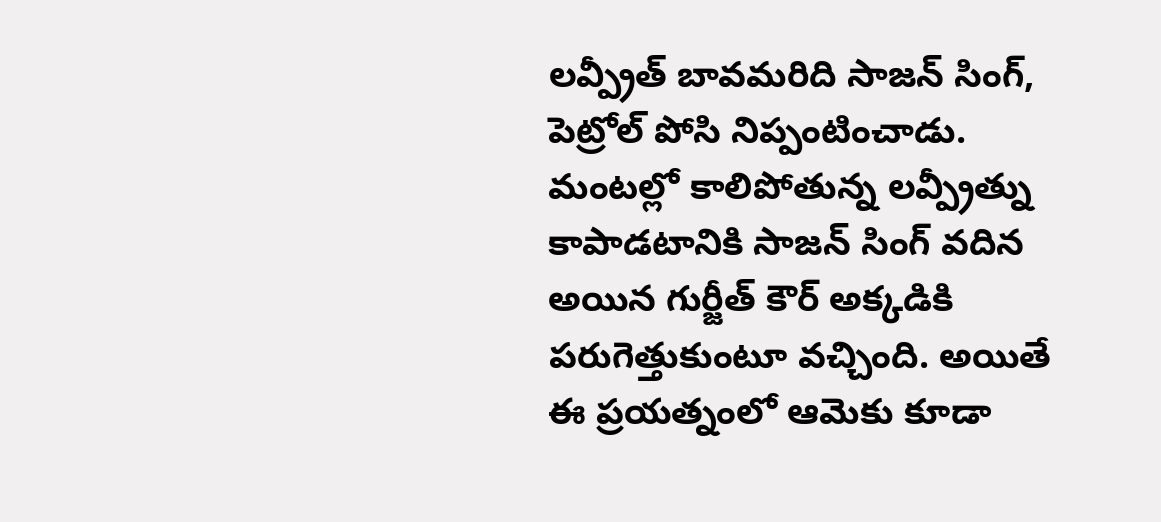లవ్ప్రీత్ బావమరిది సాజన్ సింగ్, పెట్రోల్ పోసి నిప్పంటించాడు. మంటల్లో కాలిపోతున్న లవ్ప్రీత్ను కాపాడటానికి సాజన్ సింగ్ వదిన అయిన గుర్జీత్ కౌర్ అక్కడికి పరుగెత్తుకుంటూ వచ్చింది. అయితే ఈ ప్రయత్నంలో ఆమెకు కూడా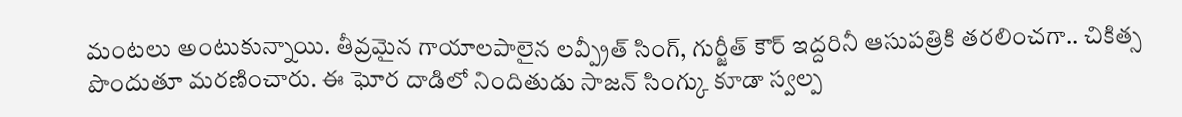మంటలు అంటుకున్నాయి. తీవ్రమైన గాయాలపాలైన లవ్ప్రీత్ సింగ్, గుర్జీత్ కౌర్ ఇద్దరినీ ఆసుపత్రికి తరలించగా.. చికిత్స పొందుతూ మరణించారు. ఈ ఘోర దాడిలో నిందితుడు సాజన్ సింగ్కు కూడా స్వల్ప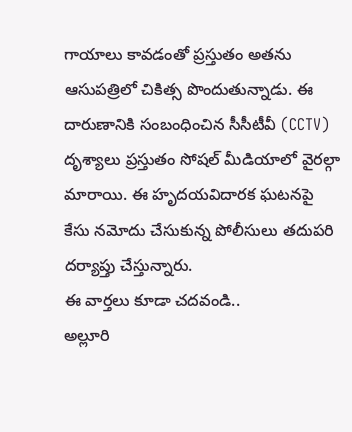గాయాలు కావడంతో ప్రస్తుతం అతను ఆసుపత్రిలో చికిత్స పొందుతున్నాడు. ఈ దారుణానికి సంబంధించిన సీసీటీవీ (CCTV) దృశ్యాలు ప్రస్తుతం సోషల్ మీడియాలో వైరల్గా మారాయి. ఈ హృదయవిదారక ఘటనపై కేసు నమోదు చేసుకున్న పోలీసులు తదుపరి దర్యాప్తు చేస్తున్నారు.
ఈ వార్తలు కూడా చదవండి..
అల్లూరి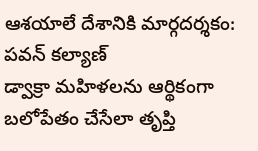ఆశయాలే దేశానికి మార్గదర్శకం: పవన్ కల్యాణ్
డ్వాక్రా మహిళలను ఆర్థికంగా బలోపేతం చేసేలా తృప్తి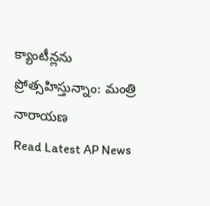క్యాంటీన్లను ప్రోత్సహిస్తున్నాం: మంత్రి నారాయణ
Read Latest AP News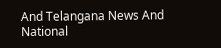And Telangana News And National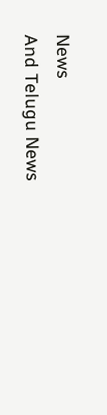News
And Telugu News